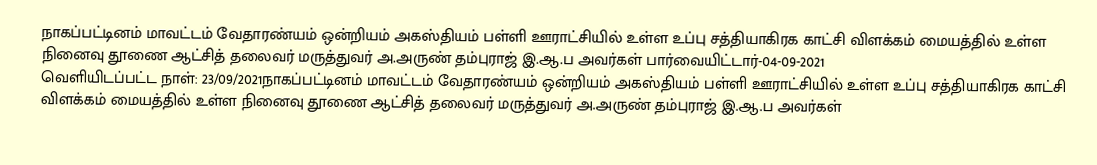நாகப்பட்டினம் மாவட்டம் வேதாரண்யம் ஒன்றியம் அகஸ்தியம் பள்ளி ஊராட்சியில் உள்ள உப்பு சத்தியாகிரக காட்சி விளக்கம் மையத்தில் உள்ள நினைவு தூணை ஆட்சித் தலைவர் மருத்துவர் அ.அருண் தம்புராஜ் இ.ஆ.ப அவர்கள் பார்வையிட்டார்-04-09-2021
வெளியிடப்பட்ட நாள்: 23/09/2021நாகப்பட்டினம் மாவட்டம் வேதாரண்யம் ஒன்றியம் அகஸ்தியம் பள்ளி ஊராட்சியில் உள்ள உப்பு சத்தியாகிரக காட்சி விளக்கம் மையத்தில் உள்ள நினைவு தூணை ஆட்சித் தலைவர் மருத்துவர் அ.அருண் தம்புராஜ் இ.ஆ.ப அவர்கள்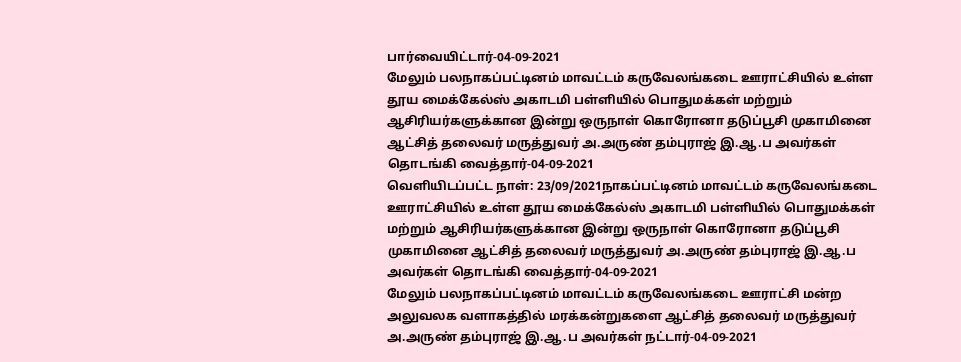பார்வையிட்டார்-04-09-2021
மேலும் பலநாகப்பட்டினம் மாவட்டம் கருவேலங்கடை ஊராட்சியில் உள்ள தூய மைக்கேல்ஸ் அகாடமி பள்ளியில் பொதுமக்கள் மற்றும் ஆசிரியர்களுக்கான இன்று ஒருநாள் கொரோனா தடுப்பூசி முகாமினை ஆட்சித் தலைவர் மருத்துவர் அ.அருண் தம்புராஜ் இ.ஆ.ப அவர்கள் தொடங்கி வைத்தார்-04-09-2021
வெளியிடப்பட்ட நாள்: 23/09/2021நாகப்பட்டினம் மாவட்டம் கருவேலங்கடை ஊராட்சியில் உள்ள தூய மைக்கேல்ஸ் அகாடமி பள்ளியில் பொதுமக்கள் மற்றும் ஆசிரியர்களுக்கான இன்று ஒருநாள் கொரோனா தடுப்பூசி முகாமினை ஆட்சித் தலைவர் மருத்துவர் அ.அருண் தம்புராஜ் இ.ஆ.ப அவர்கள் தொடங்கி வைத்தார்-04-09-2021
மேலும் பலநாகப்பட்டினம் மாவட்டம் கருவேலங்கடை ஊராட்சி மன்ற அலுவலக வளாகத்தில் மரக்கன்றுகளை ஆட்சித் தலைவர் மருத்துவர் அ.அருண் தம்புராஜ் இ.ஆ.ப அவர்கள் நட்டார்-04-09-2021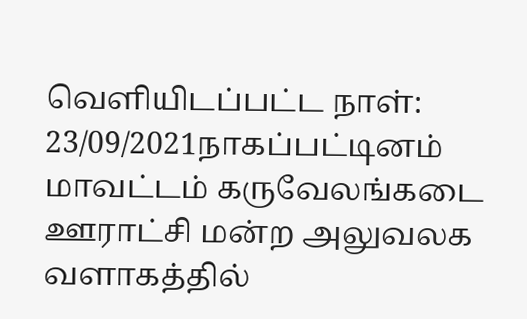வெளியிடப்பட்ட நாள்: 23/09/2021நாகப்பட்டினம் மாவட்டம் கருவேலங்கடை ஊராட்சி மன்ற அலுவலக வளாகத்தில்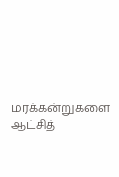மரக்கன்றுகளை ஆட்சித்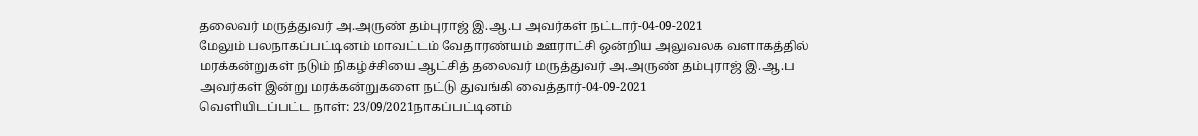தலைவர் மருத்துவர் அ.அருண் தம்புராஜ் இ.ஆ.ப அவர்கள் நட்டார்-04-09-2021
மேலும் பலநாகப்பட்டினம் மாவட்டம் வேதாரண்யம் ஊராட்சி ஒன்றிய அலுவலக வளாகத்தில் மரக்கன்றுகள் நடும் நிகழ்ச்சியை ஆட்சித் தலைவர் மருத்துவர் அ.அருண் தம்புராஜ் இ.ஆ.ப அவர்கள் இன்று மரக்கன்றுகளை நட்டு துவங்கி வைத்தார்-04-09-2021
வெளியிடப்பட்ட நாள்: 23/09/2021நாகப்பட்டினம்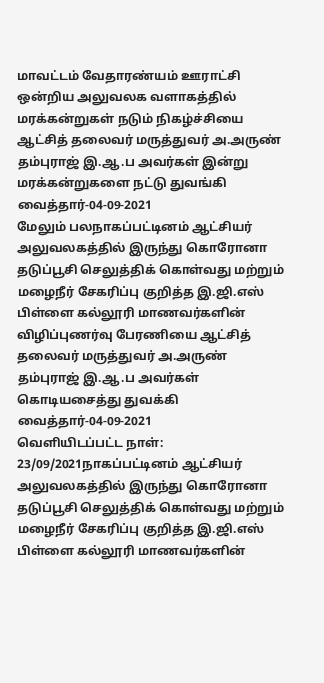மாவட்டம் வேதாரண்யம் ஊராட்சி ஒன்றிய அலுவலக வளாகத்தில் மரக்கன்றுகள் நடும் நிகழ்ச்சியை ஆட்சித் தலைவர் மருத்துவர் அ.அருண் தம்புராஜ் இ.ஆ.ப அவர்கள் இன்று மரக்கன்றுகளை நட்டு துவங்கி வைத்தார்-04-09-2021
மேலும் பலநாகப்பட்டினம் ஆட்சியர் அலுவலகத்தில் இருந்து கொரோனா தடுப்பூசி செலுத்திக் கொள்வது மற்றும் மழைநீர் சேகரிப்பு குறித்த இ.ஜி.எஸ் பிள்ளை கல்லூரி மாணவர்களின் விழிப்புணர்வு பேரணியை ஆட்சித் தலைவர் மருத்துவர் அ.அருண் தம்புராஜ் இ.ஆ.ப அவர்கள் கொடியசைத்து துவக்கி வைத்தார்-04-09-2021
வெளியிடப்பட்ட நாள்: 23/09/2021நாகப்பட்டினம் ஆட்சியர் அலுவலகத்தில் இருந்து கொரோனா தடுப்பூசி செலுத்திக் கொள்வது மற்றும் மழைநீர் சேகரிப்பு குறித்த இ.ஜி.எஸ் பிள்ளை கல்லூரி மாணவர்களின்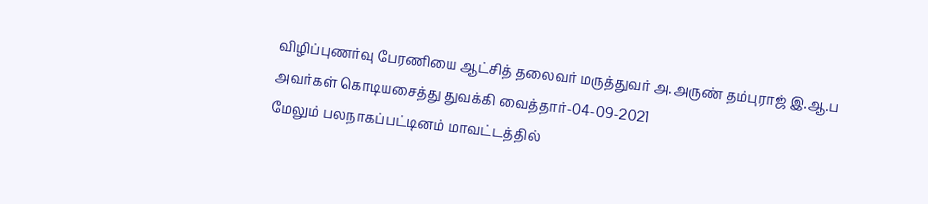விழிப்புணர்வு பேரணியை ஆட்சித் தலைவர் மருத்துவர் அ.அருண் தம்புராஜ் இ.ஆ.ப அவர்கள் கொடியசைத்து துவக்கி வைத்தார்-04-09-2021
மேலும் பலநாகப்பட்டினம் மாவட்டத்தில்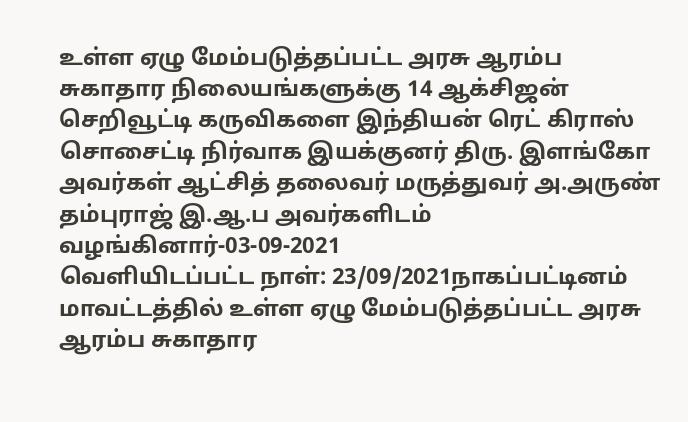உள்ள ஏழு மேம்படுத்தப்பட்ட அரசு ஆரம்ப சுகாதார நிலையங்களுக்கு 14 ஆக்சிஜன் செறிவூட்டி கருவிகளை இந்தியன் ரெட் கிராஸ் சொசைட்டி நிர்வாக இயக்குனர் திரு. இளங்கோ அவர்கள் ஆட்சித் தலைவர் மருத்துவர் அ.அருண் தம்புராஜ் இ.ஆ.ப அவர்களிடம் வழங்கினார்-03-09-2021
வெளியிடப்பட்ட நாள்: 23/09/2021நாகப்பட்டினம் மாவட்டத்தில் உள்ள ஏழு மேம்படுத்தப்பட்ட அரசு ஆரம்ப சுகாதார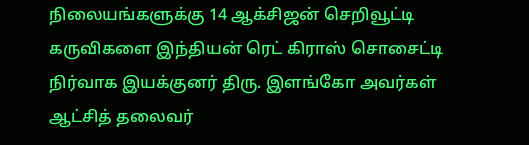நிலையங்களுக்கு 14 ஆக்சிஜன் செறிவூட்டி கருவிகளை இந்தியன் ரெட் கிராஸ் சொசைட்டி நிர்வாக இயக்குனர் திரு. இளங்கோ அவர்கள் ஆட்சித் தலைவர்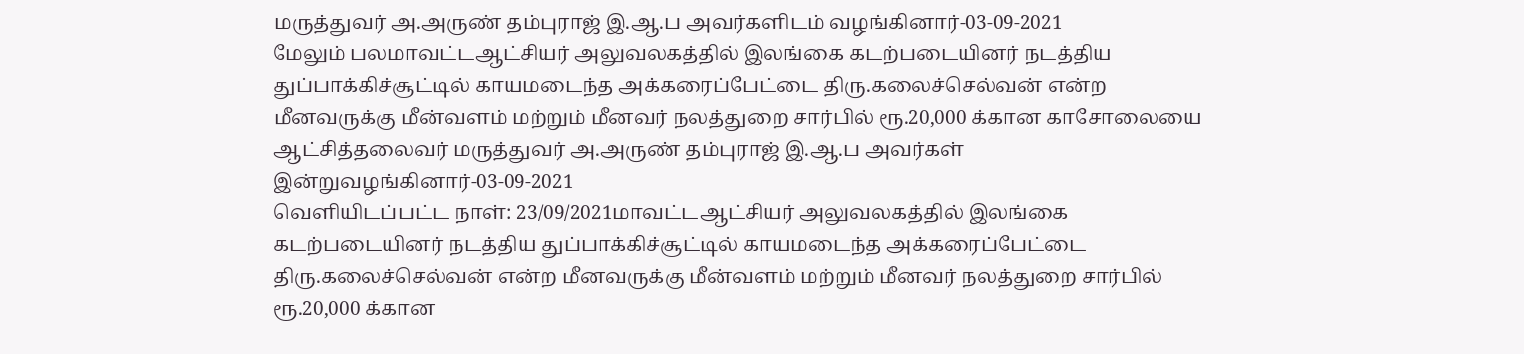மருத்துவர் அ.அருண் தம்புராஜ் இ.ஆ.ப அவர்களிடம் வழங்கினார்-03-09-2021
மேலும் பலமாவட்டஆட்சியர் அலுவலகத்தில் இலங்கை கடற்படையினர் நடத்திய துப்பாக்கிச்சூட்டில் காயமடைந்த அக்கரைப்பேட்டை திரு.கலைச்செல்வன் என்ற மீனவருக்கு மீன்வளம் மற்றும் மீனவர் நலத்துறை சார்பில் ரூ.20,000 க்கான காசோலையை ஆட்சித்தலைவர் மருத்துவர் அ.அருண் தம்புராஜ் இ.ஆ.ப அவர்கள் இன்றுவழங்கினார்-03-09-2021
வெளியிடப்பட்ட நாள்: 23/09/2021மாவட்டஆட்சியர் அலுவலகத்தில் இலங்கை கடற்படையினர் நடத்திய துப்பாக்கிச்சூட்டில் காயமடைந்த அக்கரைப்பேட்டை திரு.கலைச்செல்வன் என்ற மீனவருக்கு மீன்வளம் மற்றும் மீனவர் நலத்துறை சார்பில் ரூ.20,000 க்கான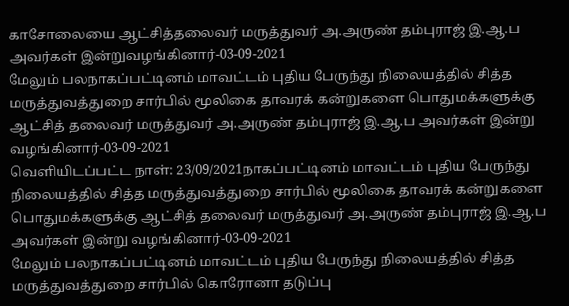காசோலையை ஆட்சித்தலைவர் மருத்துவர் அ.அருண் தம்புராஜ் இ.ஆ.ப அவர்கள் இன்றுவழங்கினார்-03-09-2021
மேலும் பலநாகப்பட்டினம் மாவட்டம் புதிய பேருந்து நிலையத்தில் சித்த மருத்துவத்துறை சார்பில் மூலிகை தாவரக் கன்றுகளை பொதுமக்களுக்கு ஆட்சித் தலைவர் மருத்துவர் அ.அருண் தம்புராஜ் இ.ஆ.ப அவர்கள் இன்று வழங்கினார்-03-09-2021
வெளியிடப்பட்ட நாள்: 23/09/2021நாகப்பட்டினம் மாவட்டம் புதிய பேருந்து நிலையத்தில் சித்த மருத்துவத்துறை சார்பில் மூலிகை தாவரக் கன்றுகளை பொதுமக்களுக்கு ஆட்சித் தலைவர் மருத்துவர் அ.அருண் தம்புராஜ் இ.ஆ.ப அவர்கள் இன்று வழங்கினார்-03-09-2021
மேலும் பலநாகப்பட்டினம் மாவட்டம் புதிய பேருந்து நிலையத்தில் சித்த மருத்துவத்துறை சார்பில் கொரோனா தடுப்பு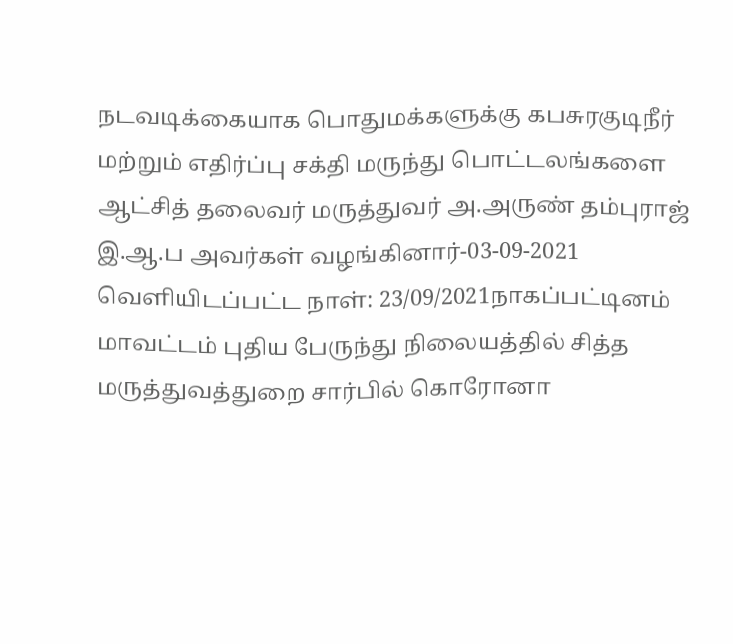நடவடிக்கையாக பொதுமக்களுக்கு கபசுரகுடிநீர் மற்றும் எதிர்ப்பு சக்தி மருந்து பொட்டலங்களை ஆட்சித் தலைவர் மருத்துவர் அ.அருண் தம்புராஜ் இ.ஆ.ப அவர்கள் வழங்கினார்-03-09-2021
வெளியிடப்பட்ட நாள்: 23/09/2021நாகப்பட்டினம் மாவட்டம் புதிய பேருந்து நிலையத்தில் சித்த மருத்துவத்துறை சார்பில் கொரோனா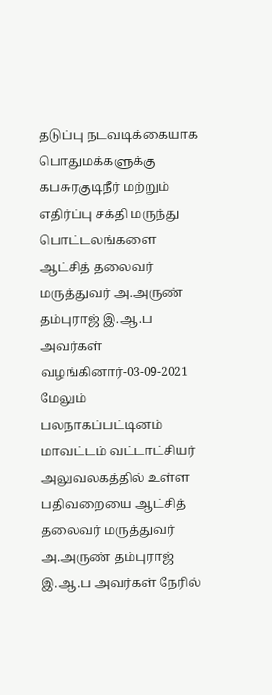தடுப்பு நடவடிக்கையாக பொதுமக்களுக்கு கபசுரகுடிநீர் மற்றும் எதிர்ப்பு சக்தி மருந்து பொட்டலங்களை ஆட்சித் தலைவர் மருத்துவர் அ.அருண் தம்புராஜ் இ.ஆ.ப அவர்கள் வழங்கினார்-03-09-2021
மேலும் பலநாகப்பட்டினம் மாவட்டம் வட்டாட்சியர் அலுவலகத்தில் உள்ள பதிவறையை ஆட்சித் தலைவர் மருத்துவர் அ.அருண் தம்புராஜ் இ.ஆ.ப அவர்கள் நேரில்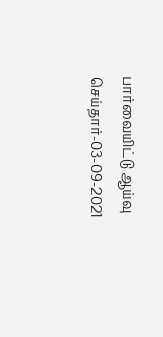பார்வையிட்டு ஆய்வு செய்தார்-03-09-2021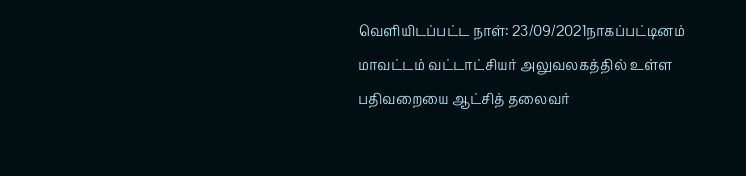வெளியிடப்பட்ட நாள்: 23/09/2021நாகப்பட்டினம் மாவட்டம் வட்டாட்சியர் அலுவலகத்தில் உள்ள பதிவறையை ஆட்சித் தலைவர்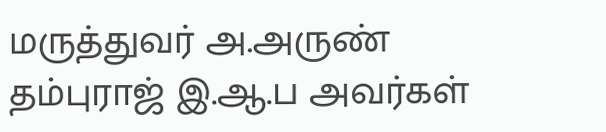மருத்துவர் அ.அருண் தம்புராஜ் இ.ஆ.ப அவர்கள்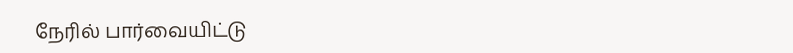நேரில் பார்வையிட்டு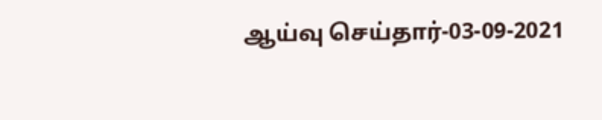ஆய்வு செய்தார்-03-09-2021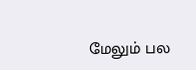மேலும் பல